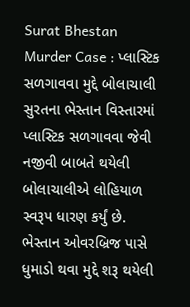Surat Bhestan Murder Case : પ્લાસ્ટિક સળગાવવા મુદ્દે બોલાચાલી
સુરતના ભેસ્તાન વિસ્તારમાં પ્લાસ્ટિક સળગાવવા જેવી નજીવી બાબતે થયેલી બોલાચાલીએ લોહિયાળ સ્વરૂપ ધારણ કર્યું છે. ભેસ્તાન ઓવરબ્રિજ પાસે ધુમાડો થવા મુદ્દે શરૂ થયેલી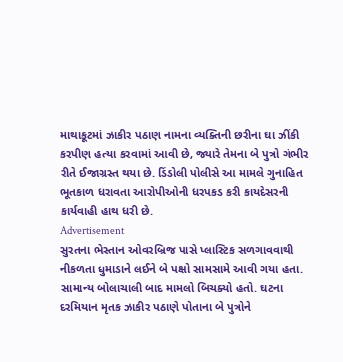માથાકૂટમાં ઝાકીર પઠાણ નામના વ્યક્તિની છરીના ઘા ઝીંકી કરપીણ હત્યા કરવામાં આવી છે, જ્યારે તેમના બે પુત્રો ગંભીર રીતે ઈજાગ્રસ્ત થયા છે. ડિંડોલી પોલીસે આ મામલે ગુનાહિત ભૂતકાળ ધરાવતા આરોપીઓની ધરપકડ કરી કાયદેસરની કાર્યવાહી હાથ ધરી છે.
Advertisement
સુરતના ભેસ્તાન ઓવરબ્રિજ પાસે પ્લાસ્ટિક સળગાવવાથી નીકળતા ધુમાડાને લઈને બે પક્ષો સામસામે આવી ગયા હતા. સામાન્ય બોલાચાલી બાદ મામલો બિચક્યો હતો. ઘટના દરમિયાન મૃતક ઝાકીર પઠાણે પોતાના બે પુત્રોને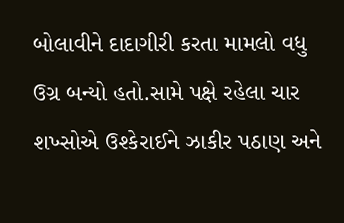બોલાવીને દાદાગીરી કરતા મામલો વધુ ઉગ્ર બન્યો હતો.સામે પક્ષે રહેલા ચાર શખ્સોએ ઉશ્કેરાઈને ઝાકીર પઠાણ અને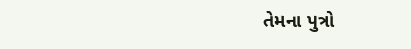તેમના પુત્રો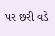પર છરી વડે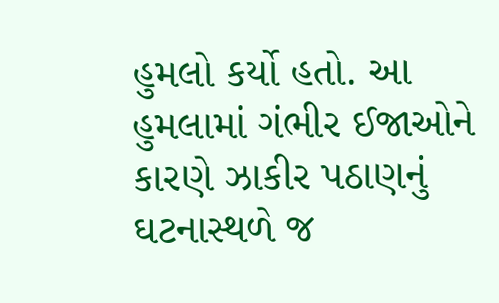હુમલો કર્યો હતો. આ હુમલામાં ગંભીર ઈજાઓને કારણે ઝાકીર પઠાણનું ઘટનાસ્થળે જ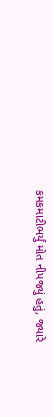કમકમાટીભર્યું મોત નીપજ્યું હતું, જ્યારે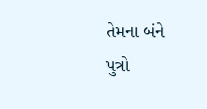તેમના બંને પુત્રો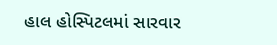હાલ હોસ્પિટલમાં સારવાર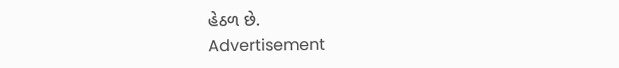હેઠળ છે.
Advertisement